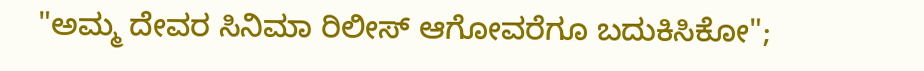"ಅಮ್ಮ ದೇವರ ಸಿನಿಮಾ ರಿಲೀಸ್ ಆಗೋವರೆಗೂ ಬದುಕಿಸಿಕೋ";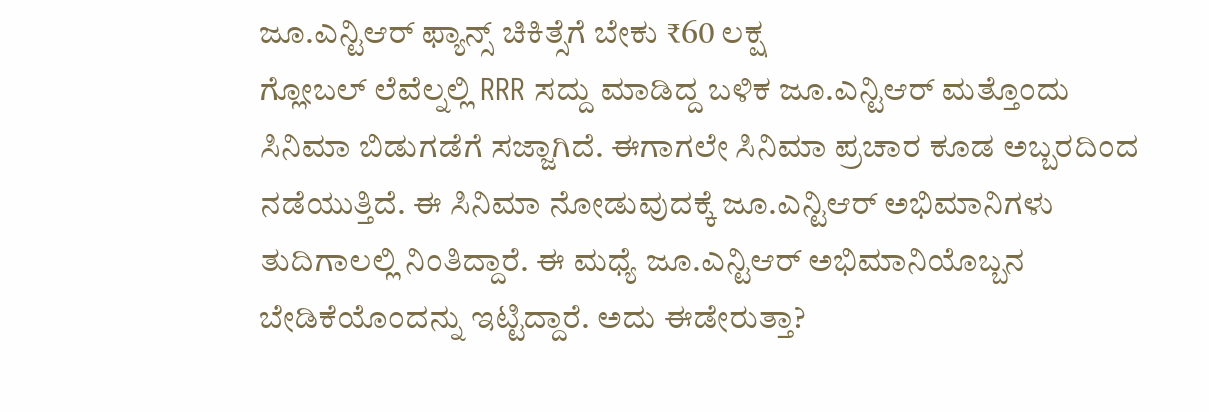ಜೂ.ಎನ್ಟಿಆರ್ ಫ್ಯಾನ್ಸ್ ಚಿಕಿತ್ಸೆಗೆ ಬೇಕು ₹60 ಲಕ್ಷ
ಗ್ಲೋಬಲ್ ಲೆವೆಲ್ನಲ್ಲಿ RRR ಸದ್ದು ಮಾಡಿದ್ದ ಬಳಿಕ ಜೂ.ಎನ್ಟಿಆರ್ ಮತ್ತೊಂದು ಸಿನಿಮಾ ಬಿಡುಗಡೆಗೆ ಸಜ್ಜಾಗಿದೆ. ಈಗಾಗಲೇ ಸಿನಿಮಾ ಪ್ರಚಾರ ಕೂಡ ಅಬ್ಬರದಿಂದ ನಡೆಯುತ್ತಿದೆ. ಈ ಸಿನಿಮಾ ನೋಡುವುದಕ್ಕೆ ಜೂ.ಎನ್ಟಿಆರ್ ಅಭಿಮಾನಿಗಳು ತುದಿಗಾಲಲ್ಲಿ ನಿಂತಿದ್ದಾರೆ. ಈ ಮಧ್ಯೆ ಜೂ.ಎನ್ಟಿಆರ್ ಅಭಿಮಾನಿಯೊಬ್ಬನ ಬೇಡಿಕೆಯೊಂದನ್ನು ಇಟ್ಟಿದ್ದಾರೆ. ಅದು ಈಡೇರುತ್ತಾ?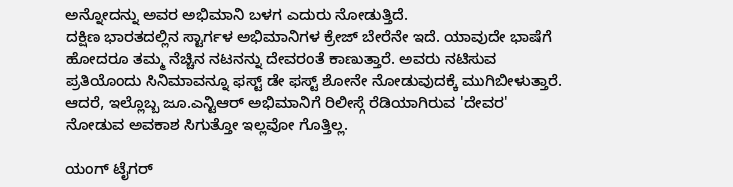ಅನ್ನೋದನ್ನು ಅವರ ಅಭಿಮಾನಿ ಬಳಗ ಎದುರು ನೋಡುತ್ತಿದೆ.
ದಕ್ಷಿಣ ಭಾರತದಲ್ಲಿನ ಸ್ಟಾರ್ಗಳ ಅಭಿಮಾನಿಗಳ ಕ್ರೇಜ್ ಬೇರೆನೇ ಇದೆ. ಯಾವುದೇ ಭಾಷೆಗೆ ಹೋದರೂ ತಮ್ಮ ನೆಚ್ಚಿನ ನಟನನ್ನು ದೇವರಂತೆ ಕಾಣುತ್ತಾರೆ. ಅವರು ನಟಿಸುವ ಪ್ರತಿಯೊಂದು ಸಿನಿಮಾವನ್ನೂ ಫಸ್ಟ್ ಡೇ ಫಸ್ಟ್ ಶೋನೇ ನೋಡುವುದಕ್ಕೆ ಮುಗಿಬೀಳುತ್ತಾರೆ. ಆದರೆ, ಇಲ್ಲೊಬ್ಬ ಜೂ.ಎನ್ಟಿಆರ್ ಅಭಿಮಾನಿಗೆ ರಿಲೀಸ್ಗೆ ರೆಡಿಯಾಗಿರುವ 'ದೇವರ' ನೋಡುವ ಅವಕಾಶ ಸಿಗುತ್ತೋ ಇಲ್ಲವೋ ಗೊತ್ತಿಲ್ಲ.

ಯಂಗ್ ಟೈಗರ್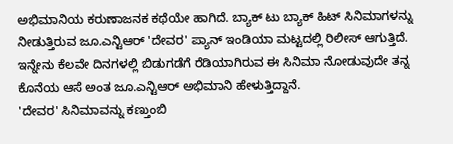ಅಭಿಮಾನಿಯ ಕರುಣಾಜನಕ ಕಥೆಯೇ ಹಾಗಿದೆ. ಬ್ಯಾಕ್ ಟು ಬ್ಯಾಕ್ ಹಿಟ್ ಸಿನಿಮಾಗಳನ್ನು ನೀಡುತ್ತಿರುವ ಜೂ.ಎನ್ಟಿಆರ್ 'ದೇವರ' ಪ್ಯಾನ್ ಇಂಡಿಯಾ ಮಟ್ಟದಲ್ಲಿ ರಿಲೀಸ್ ಆಗುತ್ತಿದೆ. ಇನ್ನೇನು ಕೆಲವೇ ದಿನಗಳಲ್ಲಿ ಬಿಡುಗಡೆಗೆ ರೆಡಿಯಾಗಿರುವ ಈ ಸಿನಿಮಾ ನೋಡುವುದೇ ತನ್ನ ಕೊನೆಯ ಆಸೆ ಅಂತ ಜೂ.ಎನ್ಟಿಆರ್ ಅಭಿಮಾನಿ ಹೇಳುತ್ತಿದ್ದಾನೆ.
'ದೇವರ' ಸಿನಿಮಾವನ್ನು ಕಣ್ತುಂಬಿ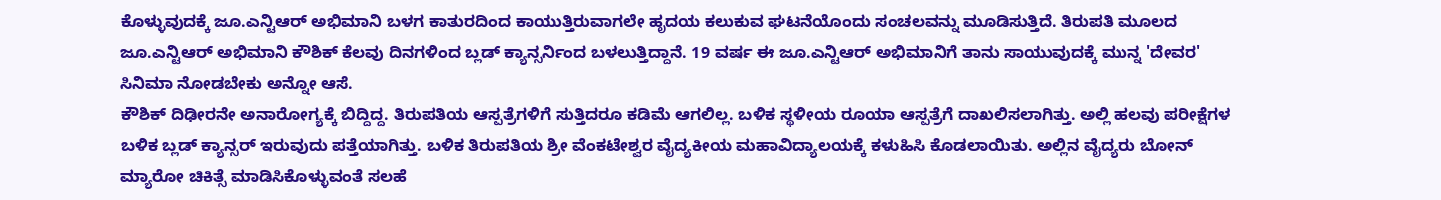ಕೊಳ್ಳುವುದಕ್ಕೆ ಜೂ.ಎನ್ಟಿಆರ್ ಅಭಿಮಾನಿ ಬಳಗ ಕಾತುರದಿಂದ ಕಾಯುತ್ತಿರುವಾಗಲೇ ಹೃದಯ ಕಲುಕುವ ಘಟನೆಯೊಂದು ಸಂಚಲವನ್ನು ಮೂಡಿಸುತ್ತಿದೆ. ತಿರುಪತಿ ಮೂಲದ ಜೂ.ಎನ್ಟಿಆರ್ ಅಭಿಮಾನಿ ಕೌಶಿಕ್ ಕೆಲವು ದಿನಗಳಿಂದ ಬ್ಲಡ್ ಕ್ಯಾನ್ಸರ್ನಿಂದ ಬಳಲುತ್ತಿದ್ದಾನೆ. 19 ವರ್ಷ ಈ ಜೂ.ಎನ್ಟಿಆರ್ ಅಭಿಮಾನಿಗೆ ತಾನು ಸಾಯುವುದಕ್ಕೆ ಮುನ್ನ 'ದೇವರ' ಸಿನಿಮಾ ನೋಡಬೇಕು ಅನ್ನೋ ಆಸೆ.
ಕೌಶಿಕ್ ದಿಢೀರನೇ ಅನಾರೋಗ್ಯಕ್ಕೆ ಬಿದ್ದಿದ್ದ. ತಿರುಪತಿಯ ಆಸ್ಪತ್ರೆಗಳಿಗೆ ಸುತ್ತಿದರೂ ಕಡಿಮೆ ಆಗಲಿಲ್ಲ. ಬಳಿಕ ಸ್ಥಳೀಯ ರೂಯಾ ಆಸ್ಪತ್ರೆಗೆ ದಾಖಲಿಸಲಾಗಿತ್ತು. ಅಲ್ಲಿ ಹಲವು ಪರೀಕ್ಷೆಗಳ ಬಳಿಕ ಬ್ಲಡ್ ಕ್ಯಾನ್ಸರ್ ಇರುವುದು ಪತ್ತೆಯಾಗಿತ್ತು. ಬಳಿಕ ತಿರುಪತಿಯ ಶ್ರೀ ವೆಂಕಟೇಶ್ವರ ವೈದ್ಯಕೀಯ ಮಹಾವಿದ್ಯಾಲಯಕ್ಕೆ ಕಳುಹಿಸಿ ಕೊಡಲಾಯಿತು. ಅಲ್ಲಿನ ವೈದ್ಯರು ಬೋನ್ ಮ್ಯಾರೋ ಚಿಕಿತ್ಸೆ ಮಾಡಿಸಿಕೊಳ್ಳುವಂತೆ ಸಲಹೆ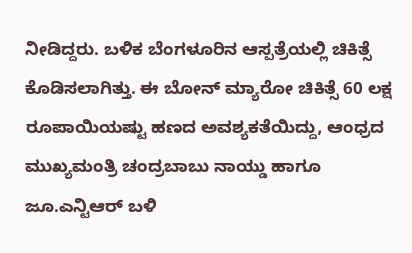ನೀಡಿದ್ದರು. ಬಳಿಕ ಬೆಂಗಳೂರಿನ ಆಸ್ಪತ್ರೆಯಲ್ಲಿ ಚಿಕಿತ್ಸೆ ಕೊಡಿಸಲಾಗಿತ್ತು. ಈ ಬೋನ್ ಮ್ಯಾರೋ ಚಿಕಿತ್ಸೆ 60 ಲಕ್ಷ ರೂಪಾಯಿಯಷ್ಟು ಹಣದ ಅವಶ್ಯಕತೆಯಿದ್ದು, ಆಂಧ್ರದ ಮುಖ್ಯಮಂತ್ರಿ ಚಂದ್ರಬಾಬು ನಾಯ್ಡು ಹಾಗೂ ಜೂ.ಎನ್ಟಿಆರ್ ಬಳಿ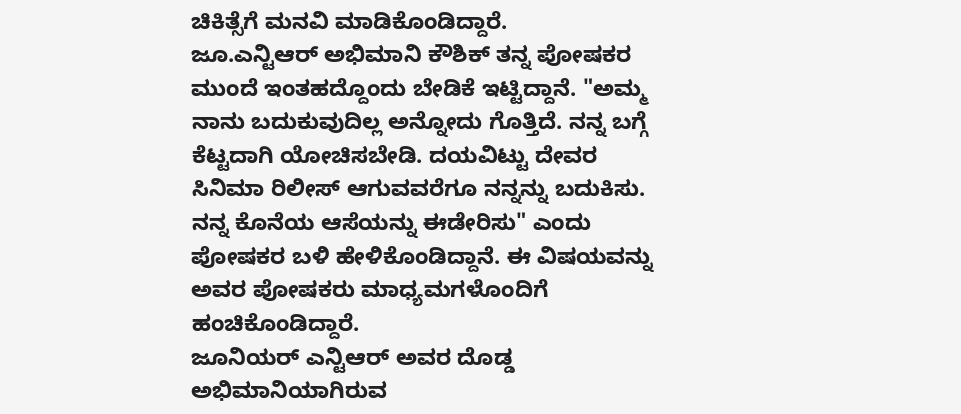ಚಿಕಿತ್ಸೆಗೆ ಮನವಿ ಮಾಡಿಕೊಂಡಿದ್ದಾರೆ.
ಜೂ.ಎನ್ಟಿಆರ್ ಅಭಿಮಾನಿ ಕೌಶಿಕ್ ತನ್ನ ಪೋಷಕರ ಮುಂದೆ ಇಂತಹದ್ದೊಂದು ಬೇಡಿಕೆ ಇಟ್ಟಿದ್ದಾನೆ. "ಅಮ್ಮ ನಾನು ಬದುಕುವುದಿಲ್ಲ ಅನ್ನೋದು ಗೊತ್ತಿದೆ. ನನ್ನ ಬಗ್ಗೆ ಕೆಟ್ಟದಾಗಿ ಯೋಚಿಸಬೇಡಿ. ದಯವಿಟ್ಟು ದೇವರ ಸಿನಿಮಾ ರಿಲೀಸ್ ಆಗುವವರೆಗೂ ನನ್ನನ್ನು ಬದುಕಿಸು. ನನ್ನ ಕೊನೆಯ ಆಸೆಯನ್ನು ಈಡೇರಿಸು" ಎಂದು ಪೋಷಕರ ಬಳಿ ಹೇಳಿಕೊಂಡಿದ್ದಾನೆ. ಈ ವಿಷಯವನ್ನು ಅವರ ಪೋಷಕರು ಮಾಧ್ಯಮಗಳೊಂದಿಗೆ ಹಂಚಿಕೊಂಡಿದ್ದಾರೆ.
ಜೂನಿಯರ್ ಎನ್ಟಿಆರ್ ಅವರ ದೊಡ್ಡ ಅಭಿಮಾನಿಯಾಗಿರುವ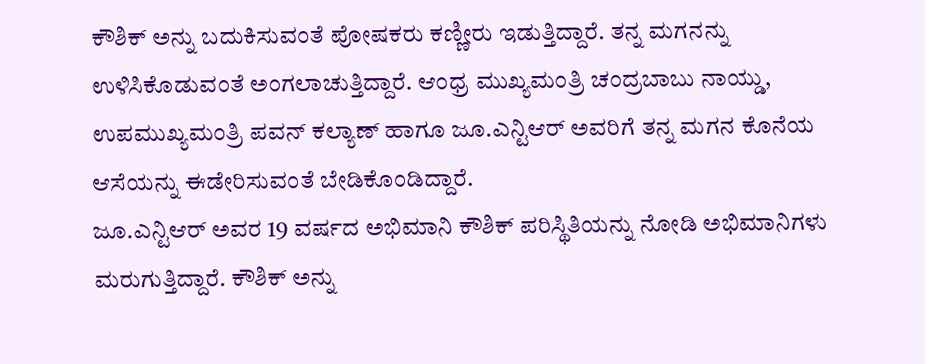ಕೌಶಿಕ್ ಅನ್ನು ಬದುಕಿಸುವಂತೆ ಪೋಷಕರು ಕಣ್ಣೀರು ಇಡುತ್ತಿದ್ದಾರೆ. ತನ್ನ ಮಗನನ್ನು ಉಳಿಸಿಕೊಡುವಂತೆ ಅಂಗಲಾಚುತ್ತಿದ್ದಾರೆ. ಆಂಧ್ರ ಮುಖ್ಯಮಂತ್ರಿ ಚಂದ್ರಬಾಬು ನಾಯ್ಡು, ಉಪಮುಖ್ಯಮಂತ್ರಿ ಪವನ್ ಕಲ್ಯಾಣ್ ಹಾಗೂ ಜೂ.ಎನ್ಟಿಆರ್ ಅವರಿಗೆ ತನ್ನ ಮಗನ ಕೊನೆಯ ಆಸೆಯನ್ನು ಈಡೇರಿಸುವಂತೆ ಬೇಡಿಕೊಂಡಿದ್ದಾರೆ.
ಜೂ.ಎನ್ಟಿಆರ್ ಅವರ 19 ವರ್ಷದ ಅಭಿಮಾನಿ ಕೌಶಿಕ್ ಪರಿಸ್ಥಿತಿಯನ್ನು ನೋಡಿ ಅಭಿಮಾನಿಗಳು ಮರುಗುತ್ತಿದ್ದಾರೆ. ಕೌಶಿಕ್ ಅನ್ನು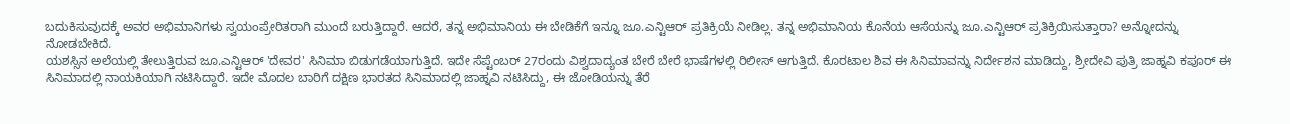ಬದುಕಿಸುವುದಕ್ಕೆ ಅವರ ಅಭಿಮಾನಿಗಳು ಸ್ವಯಂಪ್ರೇರಿತರಾಗಿ ಮುಂದೆ ಬರುತ್ತಿದ್ದಾರೆ. ಆದರೆ, ತನ್ನ ಅಭಿಮಾನಿಯ ಈ ಬೇಡಿಕೆಗೆ ಇನ್ನೂ ಜೂ.ಎನ್ಟಿಆರ್ ಪ್ರತಿಕ್ರಿಯೆ ನೀಡಿಲ್ಲ. ತನ್ನ ಅಭಿಮಾನಿಯ ಕೊನೆಯ ಆಸೆಯನ್ನು ಜೂ.ಎನ್ಟಿಆರ್ ಪ್ರತಿಕ್ರಿಯಿಸುತ್ತಾರಾ? ಅನ್ನೋದನ್ನು ನೋಡಬೇಕಿದೆ.
ಯಶಸ್ಸಿನ ಅಲೆಯಲ್ಲಿ ತೇಲುತ್ತಿರುವ ಜೂ.ಎನ್ಟಿಆರ್ 'ದೇವರ' ಸಿನಿಮಾ ಬಿಡುಗಡೆಯಾಗುತ್ತಿದೆ. ಇದೇ ಸೆಪ್ಟೆಂಬರ್ 27ರಂದು ವಿಶ್ವದಾದ್ಯಂತ ಬೇರೆ ಬೇರೆ ಭಾಷೆಗಳಲ್ಲಿ ರಿಲೀಸ್ ಆಗುತ್ತಿದೆ. ಕೊರಟಾಲ ಶಿವ ಈ ಸಿನಿಮಾವನ್ನು ನಿರ್ದೇಶನ ಮಾಡಿದ್ದು, ಶ್ರೀದೇವಿ ಪುತ್ರಿ ಜಾಹ್ನವಿ ಕಪೂರ್ ಈ ಸಿನಿಮಾದಲ್ಲಿ ನಾಯಕಿಯಾಗಿ ನಟಿಸಿದ್ದಾರೆ. ಇದೇ ಮೊದಲ ಬಾರಿಗೆ ದಕ್ಷಿಣ ಭಾರತದ ಸಿನಿಮಾದಲ್ಲಿ ಜಾಹ್ನವಿ ನಟಿಸಿದ್ದು, ಈ ಜೋಡಿಯನ್ನು ತೆರೆ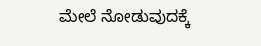ಮೇಲೆ ನೋಡುವುದಕ್ಕೆ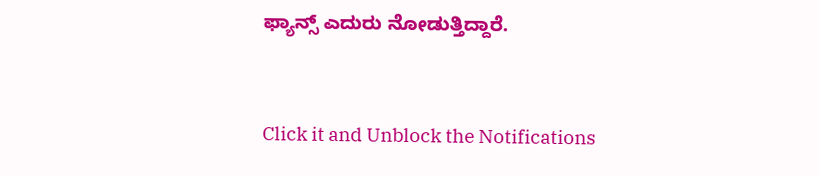ಫ್ಯಾನ್ಸ್ ಎದುರು ನೋಡುತ್ತಿದ್ದಾರೆ.


Click it and Unblock the Notifications